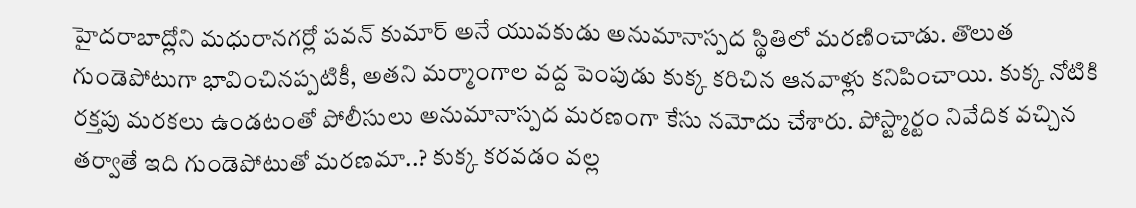హైదరాబాద్లోని మధురానగర్లో పవన్ కుమార్ అనే యువకుడు అనుమానాస్పద స్థితిలో మరణించాడు. తొలుత గుండెపోటుగా భావించినప్పటికీ, అతని మర్మాంగాల వద్ద పెంపుడు కుక్క కరిచిన ఆనవాళ్లు కనిపించాయి. కుక్క నోటికి రక్తపు మరకలు ఉండటంతో పోలీసులు అనుమానాస్పద మరణంగా కేసు నమోదు చేశారు. పోస్ట్మార్టం నివేదిక వచ్చిన తర్వాతే ఇది గుండెపోటుతో మరణమా..? కుక్క కరవడం వల్ల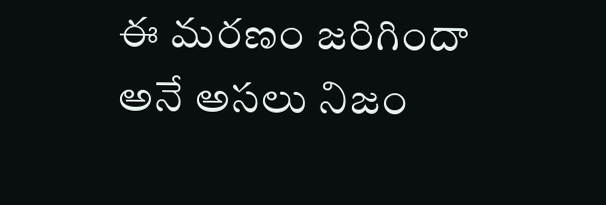ఈ మరణం జరిగిందా అనే అసలు నిజం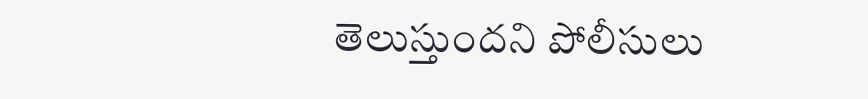తెలుస్తుందని పోలీసులు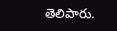తెలిపారు.